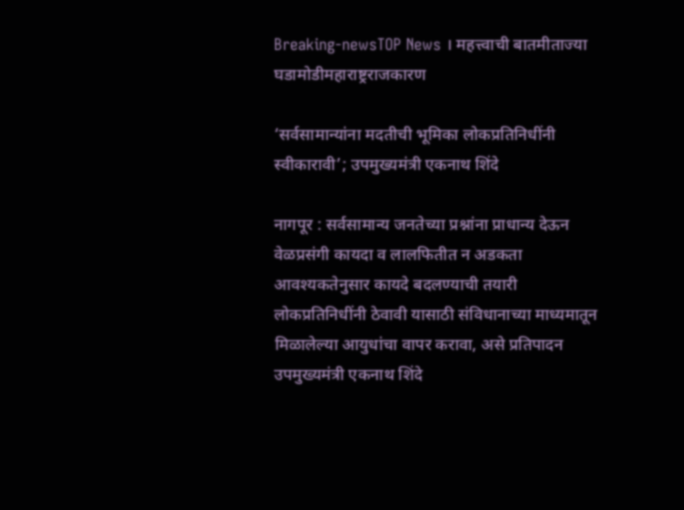Breaking-newsTOP News । महत्त्वाची बातमीताज्या घडामोडीमहाराष्ट्रराजकारण

‘सर्वसामान्य‍ांना मदतीची भूमिका लोकप्रतिनिधींनी स्वीकारावी’; उपमुख्यमंत्री एकनाथ शिंदे

नागपूर : सर्वसामान्य जनतेच्या प्रश्नांना प्राधान्य देऊन वेळप्रसंगी कायदा व लालफितीत न अडकता आवश्यकतेनुसार कायदे बदलण्याची तयारी लोकप्रतिनिधींनी ठेवावी यासाठी संविधानाच्या माध्यमातून मिळालेल्या आयुधांचा वापर करावा, असे प्रतिपादन उपमुख्यमंत्री एकनाथ शिंदे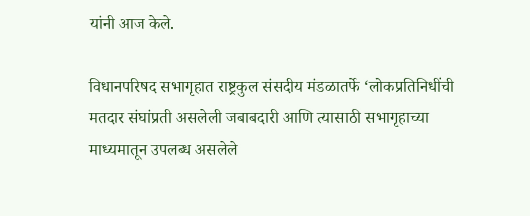यांनी आज केले.

विधानपरिषद सभागृहात राष्ट्रकुल संसदीय मंडळातर्फे ‘लोकप्रतिनिधींची मतदार संघांप्रती असलेली जबाबदारी आणि त्यासाठी सभागृहाच्या माध्यमातून उपलब्ध असलेले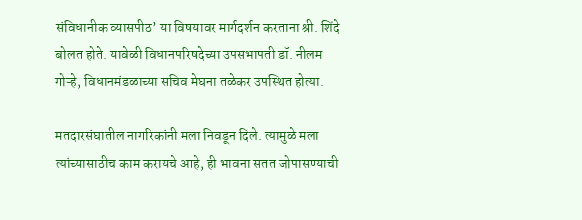संविधानीक व्यासपीठ’ या विषयावर मार्गदर्शन करताना श्री. शिंदे बोलत होते. यावेळी विधानपरिषदेच्या उपसभापती डॉ. नीलम गोऱ्हे, विधानमंडळाच्या सचिव मेघना तळेकर उपस्थित होत्या.

मतदारसंघातील नागरिकांनी मला निवडून दिले. त्यामुळे मला त्यांच्यासाठीच काम करायचे आहे, ही भावना सतत जोपासण्याची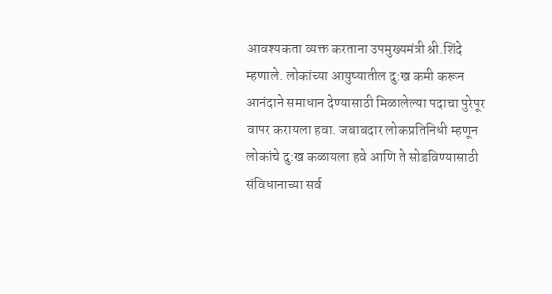आवश्यकता व्यक्त करताना उपमुख्यमंत्री श्री.शिंदे म्हणाले. लोकांच्या आयुष्यातील दु:ख कमी करून आनंदाने समाधान देण्यासाठी मिळालेल्या पदाचा पुरेपूर वापर करायला हवा. जबाबदार लोकप्रतिनिधी म्हणून लोकांचे दु:ख कळायला हवे आणि ते सोडविण्यासाठी संविधानाच्या सर्व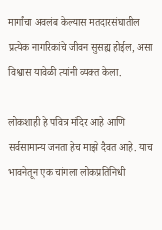मार्गांचा अवलंब केल्यास मतदारसंघातील प्रत्येक नागरिकांचे जीवन सुसह्य होईल, असा विश्वास यावेळी त्यांनी व्यक्त केला.

लोकशाही हे पवित्र मंदिर आहे आणि सर्वसामान्‍य जनता हेच माझे दैवत आहे. याच भावनेतून एक चांगला लोकप्रतिनिधी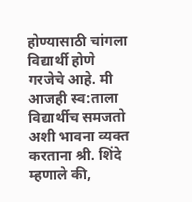होण्यासाठी चांगला विद्यार्थी होणे गरजेचे आहे. मी आजही स्व:ताला विद्यार्थीच समजतो अशी भावना व्यक्त करताना श्री. शिंदे म्हणाले की,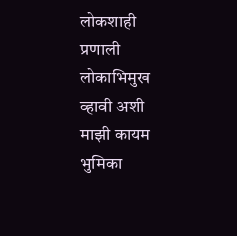लोकशाही प्रणाली लोकाभिमुख व्हावी अशी माझी कायम भुमिका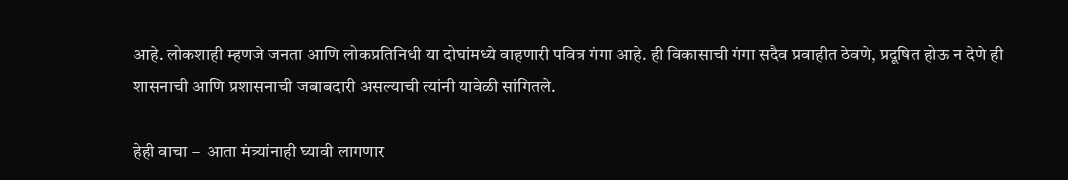आहे. लोकशाही म्हणजे जनता आणि लोकप्रतिनिधी या दोघांमध्ये वाहणारी पवित्र गंगा आहे. ही विकासाची गंगा सदैव प्रवाहीत ठेवणे, प्रदूषित होऊ न देणे ही शासनाची आणि प्रशासनाची जबाबदारी असल्याची त्यांनी यावेळी सांगितले.

हेही वाचा –  आता मंत्र्यांनाही घ्यावी लागणार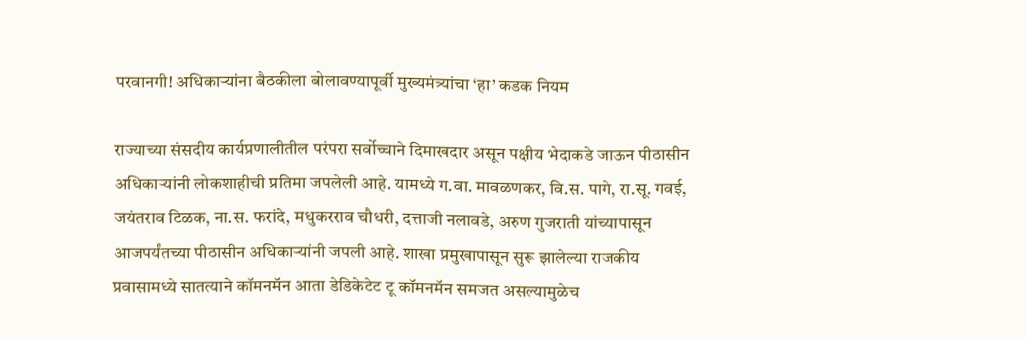परवानगी! अधिकाऱ्यांना बैठकीला बोलावण्यापूर्वी मुख्यमंत्र्यांचा ‘हा’ कडक नियम

राज्याच्या संसदीय कार्यप्रणालीतील परंपरा सर्वोच्चाने दिमाखदार असून पक्षीय भेदाकडे जाऊन पीठासीन अधिकाऱ्यांनी लोकशाहीची प्रतिमा जपलेली आहे. यामध्ये ग.वा. मावळणकर, वि.स. पागे, रा.सू. गवई, जयंतराव टिळक, ना.स. फरांदे, मधुकरराव चौधरी, दत्ताजी नलावडे, अरुण गुजराती यांच्यापासून आजपर्यंतच्या पीठासीन अधिकाऱ्यांनी जपली आहे. शाखा प्रमुखापासून सुरू झालेल्या राजकीय प्रवासामध्ये सातत्याने कॉमनमॅन आता डेडिकेटेट टू कॉमनमॅन समजत असल्यामुळेच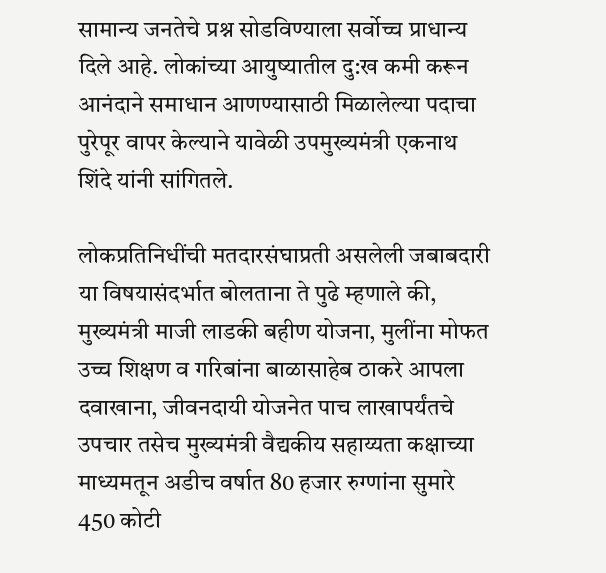सामान्य जनतेचे प्रश्न सोडविण्याला सर्वोच्च प्राधान्य दिले आहे. लोकांच्या आयुष्यातील दु:ख कमी करून आनंदाने समाधान आणण्यासाठी मिळालेल्या पदाचा पुरेपूर वापर केल्याने यावेळी उपमुख्यमंत्री एकनाथ शिंदे यांनी सांगितले.

लोकप्रतिनिधींची मतदारसंघाप्रती असलेली जबाबदारी या विषयासंदर्भात बोलताना ते पुढे म्हणाले की, मुख्यमंत्री माजी लाडकी बहीण योजना, मुलींना मोफत उच्च शिक्षण व गरिबांना बाळासाहेब ठाकरे आपला दवाखाना, जीवनदायी योजनेत पाच लाखापर्यंतचे उपचार तसेच मुख्यमंत्री वैद्यकीय सहाय्यता कक्षाच्या माध्यमतून अडीच वर्षात 80 हजार रुग्णांना सुमारे 450 कोटी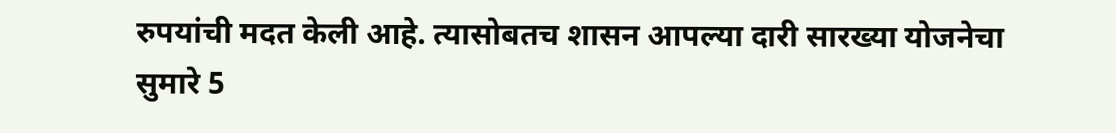रुपयांची मदत केली आहे. त्यासोबतच शासन आपल्या दारी सारख्या योजनेचा सुमारे 5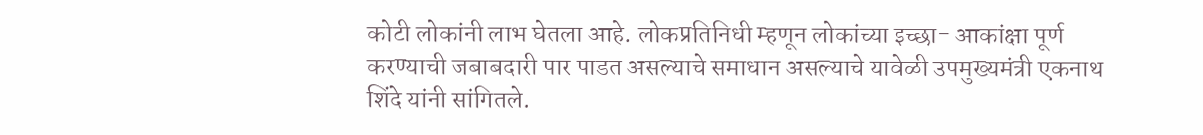कोटी लोकांनी लाभ घेतला आहे. लोकप्रतिनिधी म्हणून लोकांच्या इच्छा- आकांक्षा पूर्ण करण्याची जबाबदारी पार पाडत असल्याचे समाधान असल्याचे यावेळी उपमुख्यमंत्री एकनाथ शिंदे यांनी सांगितले.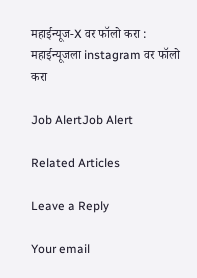महाईन्यूज-X वर फॉलो करा : महाईन्यूजला instagram वर फॉलो करा

Job AlertJob Alert

Related Articles

Leave a Reply

Your email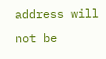address will not be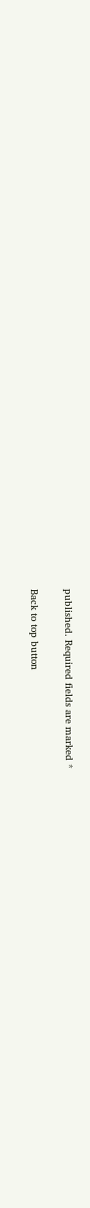published. Required fields are marked *

Back to top button